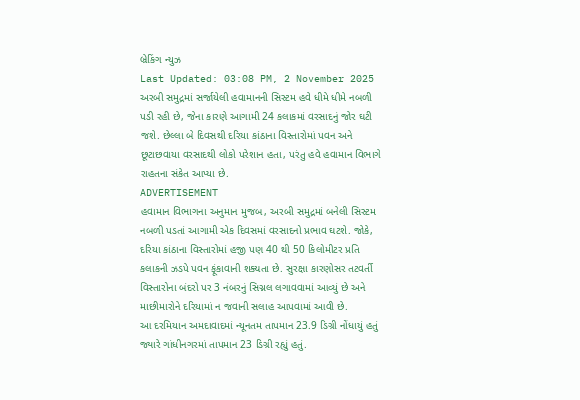બ્રેકિંગ ન્યુઝ
Last Updated: 03:08 PM, 2 November 2025
અરબી સમુદ્રમાં સર્જાયેલી હવામાનની સિસ્ટમ હવે ધીમે ધીમે નબળી પડી રહી છે, જેના કારણે આગામી 24 કલાકમાં વરસાદનું જોર ઘટી જશે. છેલ્લા બે દિવસથી દરિયા કાંઠાના વિસ્તારોમાં પવન અને છૂટાછવાયા વરસાદથી લોકો પરેશાન હતા, પરંતુ હવે હવામાન વિભાગે રાહતના સંકેત આપ્યા છે.
ADVERTISEMENT
હવામાન વિભાગના અનુમાન મુજબ, અરબી સમુદ્રમાં બનેલી સિસ્ટમ નબળી પડતાં આગામી એક દિવસમાં વરસાદનો પ્રભાવ ઘટશે. જોકે, દરિયા કાંઠાના વિસ્તારોમાં હજી પણ 40 થી 50 કિલોમીટર પ્રતિ કલાકની ઝડપે પવન ફૂંકાવાની શક્યતા છે. સુરક્ષા કારણોસર તટવર્તી વિસ્તારોના બંદરો પર 3 નંબરનું સિગ્નલ લગાવવામાં આવ્યું છે અને માછીમારોને દરિયામાં ન જવાની સલાહ આપવામાં આવી છે.
આ દરમિયાન અમદાવાદમાં ન્યૂનતમ તાપમાન 23.9 ડિગ્રી નોંધાયું હતું જ્યારે ગાંધીનગરમાં તાપમાન 23 ડિગ્રી રહ્યું હતું.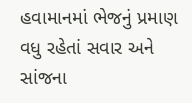હવામાનમાં ભેજનું પ્રમાણ વધુ રહેતાં સવાર અને સાંજના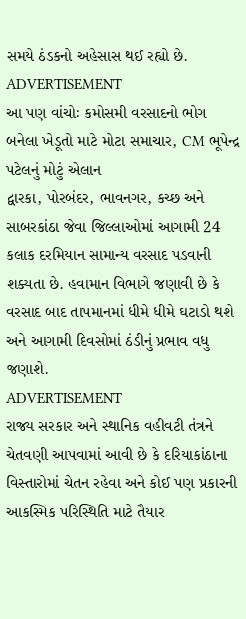સમયે ઠંડકનો અહેસાસ થઈ રહ્યો છે.
ADVERTISEMENT
આ પણ વાંચોઃ કમોસમી વરસાદનો ભોગ બનેલા ખેડૂતો માટે મોટા સમાચાર, CM ભૂપેન્દ્ર પટેલનું મોટું એલાન
દ્વારકા, પોરબંદર, ભાવનગર, કચ્છ અને સાબરકાંઠા જેવા જિલ્લાઓમાં આગામી 24 કલાક દરમિયાન સામાન્ય વરસાદ પડવાની શક્યતા છે. હવામાન વિભાગે જણાવી છે કે વરસાદ બાદ તાપમાનમાં ધીમે ધીમે ઘટાડો થશે અને આગામી દિવસોમાં ઠંડીનું પ્રભાવ વધુ જણાશે.
ADVERTISEMENT
રાજ્ય સરકાર અને સ્થાનિક વહીવટી તંત્રને ચેતવણી આપવામાં આવી છે કે દરિયાકાંઠાના વિસ્તારોમાં ચેતન રહેવા અને કોઈ પણ પ્રકારની આકસ્મિક પરિસ્થિતિ માટે તૈયાર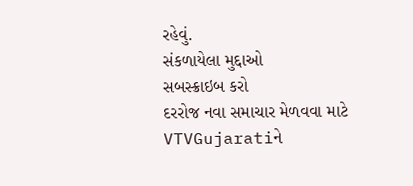રહેવું.
સંકળાયેલા મુદ્દાઓ
સબસ્ક્રાઇબ કરો
દરરોજ નવા સમાચાર મેળવવા માટે VTVGujaratiને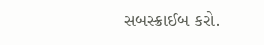સબસ્ક્રાઈબ કરો.